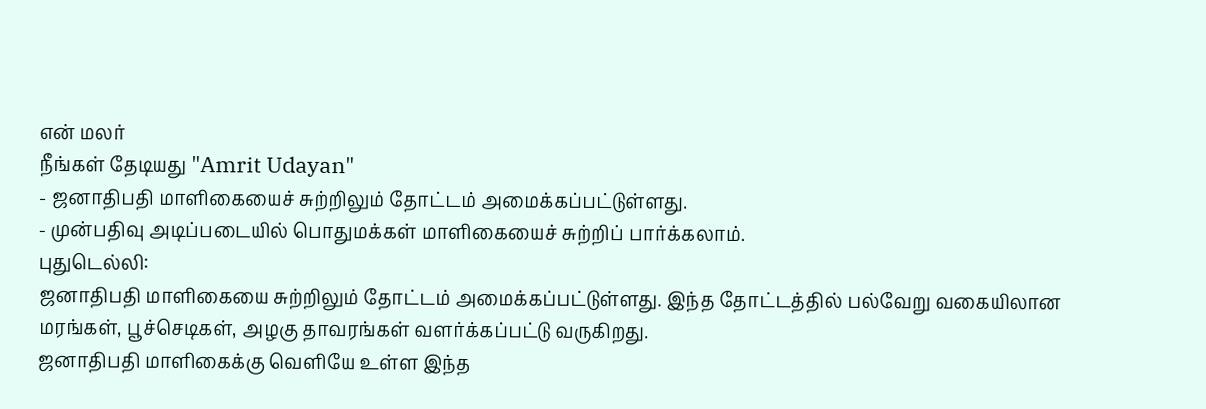என் மலர்
நீங்கள் தேடியது "Amrit Udayan"
- ஜனாதிபதி மாளிகையைச் சுற்றிலும் தோட்டம் அமைக்கப்பட்டுள்ளது.
- முன்பதிவு அடிப்படையில் பொதுமக்கள் மாளிகையைச் சுற்றிப் பார்க்கலாம்.
புதுடெல்லி:
ஜனாதிபதி மாளிகையை சுற்றிலும் தோட்டம் அமைக்கப்பட்டுள்ளது. இந்த தோட்டத்தில் பல்வேறு வகையிலான மரங்கள், பூச்செடிகள், அழகு தாவரங்கள் வளர்க்கப்பட்டு வருகிறது.
ஜனாதிபதி மாளிகைக்கு வெளியே உள்ள இந்த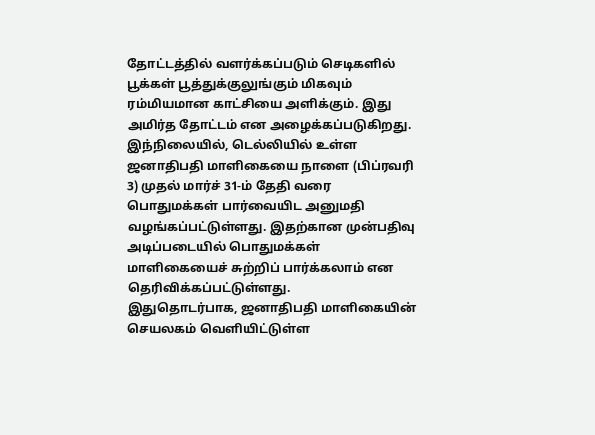தோட்டத்தில் வளர்க்கப்படும் செடிகளில் பூக்கள் பூத்துக்குலுங்கும் மிகவும் ரம்மியமான காட்சியை அளிக்கும். இது அமிர்த தோட்டம் என அழைக்கப்படுகிறது.
இந்நிலையில், டெல்லியில் உள்ள ஜனாதிபதி மாளிகையை நாளை (பிப்ரவரி 3) முதல் மார்ச் 31-ம் தேதி வரை பொதுமக்கள் பார்வையிட அனுமதி வழங்கப்பட்டுள்ளது. இதற்கான முன்பதிவு அடிப்படையில் பொதுமக்கள் மாளிகையைச் சுற்றிப் பார்க்கலாம் என தெரிவிக்கப்பட்டுள்ளது.
இதுதொடர்பாக, ஜனாதிபதி மாளிகையின் செயலகம் வெளியிட்டுள்ள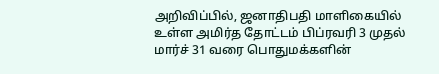அறிவிப்பில், ஜனாதிபதி மாளிகையில் உள்ள அமிர்த தோட்டம் பிப்ரவரி 3 முதல் மார்ச் 31 வரை பொதுமக்களின்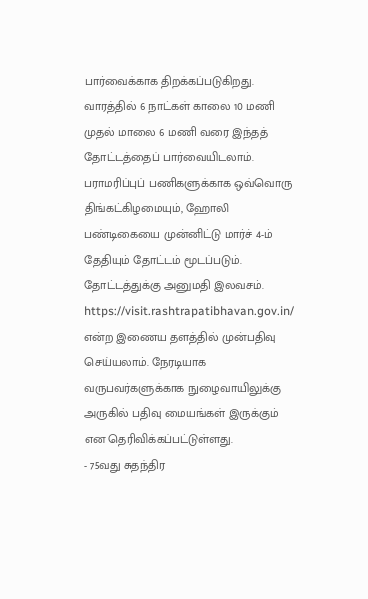பார்வைக்காக திறக்கப்படுகிறது. வாரத்தில் 6 நாட்கள் காலை 10 மணி முதல் மாலை 6 மணி வரை இந்தத் தோட்டத்தைப் பார்வையிடலாம்.
பராமரிப்புப் பணிகளுக்காக ஒவ்வொரு திங்கட்கிழமையும், ஹோலி பண்டிகையை முன்னிட்டு மார்ச் 4-ம் தேதியும் தோட்டம் மூடப்படும்.
தோட்டத்துக்கு அனுமதி இலவசம். https://visit.rashtrapatibhavan.gov.in/ என்ற இணைய தளத்தில் முன்பதிவு செய்யலாம். நேரடியாக வருபவர்களுக்காக நுழைவாயிலுக்கு அருகில் பதிவு மையங்கள் இருக்கும் என தெரிவிக்கப்பட்டுள்ளது.
- 75வது சுதந்திர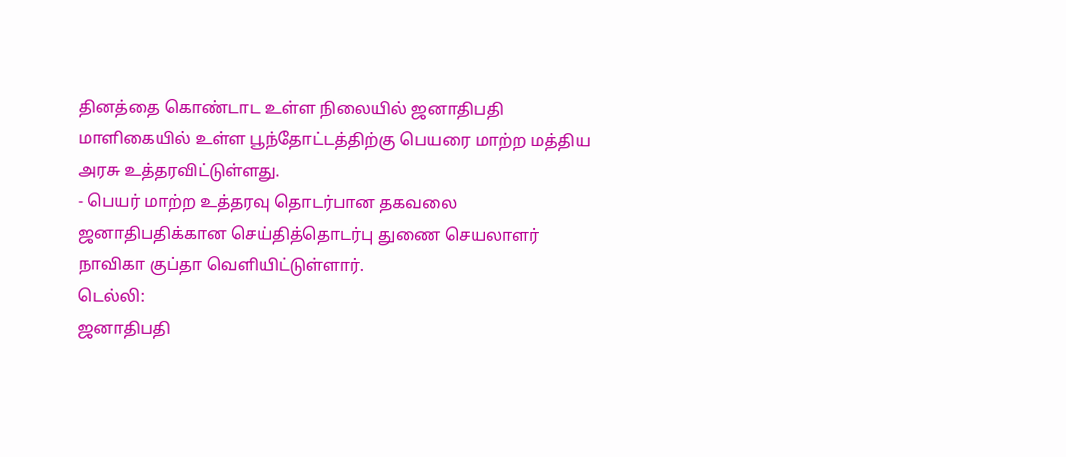தினத்தை கொண்டாட உள்ள நிலையில் ஜனாதிபதி மாளிகையில் உள்ள பூந்தோட்டத்திற்கு பெயரை மாற்ற மத்திய அரசு உத்தரவிட்டுள்ளது.
- பெயர் மாற்ற உத்தரவு தொடர்பான தகவலை ஜனாதிபதிக்கான செய்தித்தொடர்பு துணை செயலாளர் நாவிகா குப்தா வெளியிட்டுள்ளார்.
டெல்லி:
ஜனாதிபதி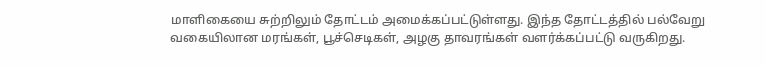மாளிகையை சுற்றிலும் தோட்டம் அமைக்கப்பட்டுள்ளது. இந்த தோட்டத்தில் பல்வேறு வகையிலான மரங்கள், பூச்செடிகள், அழகு தாவரங்கள் வளர்க்கப்பட்டு வருகிறது.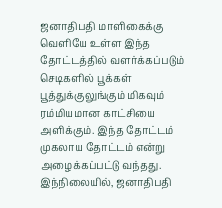ஜனாதிபதி மாளிகைக்கு வெளியே உள்ள இந்த தோட்டத்தில் வளர்க்கப்படும் செடிகளில் பூக்கள் பூத்துக்குலுங்கும் மிகவும் ரம்மியமான காட்சியை அளிக்கும். இந்த தோட்டம் முகலாய தோட்டம் என்று அழைக்கப்பட்டு வந்தது. இந்நிலையில், ஜனாதிபதி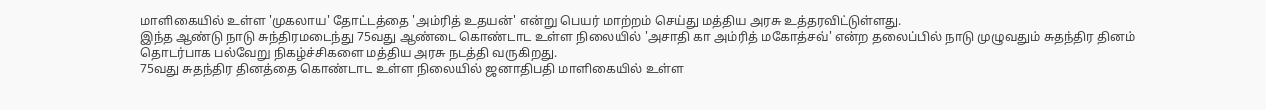மாளிகையில் உள்ள 'முகலாய' தோட்டத்தை 'அம்ரித் உதயன்' என்று பெயர் மாற்றம் செய்து மத்திய அரசு உத்தரவிட்டுள்ளது.
இந்த ஆண்டு நாடு சுந்திரமடைந்து 75வது ஆண்டை கொண்டாட உள்ள நிலையில் 'அசாதி கா அம்ரித் மகோத்சவ்' என்ற தலைப்பில் நாடு முழுவதும் சுதந்திர தினம் தொடர்பாக பல்வேறு நிகழ்ச்சிகளை மத்திய அரசு நடத்தி வருகிறது.
75வது சுதந்திர தினத்தை கொண்டாட உள்ள நிலையில் ஜனாதிபதி மாளிகையில் உள்ள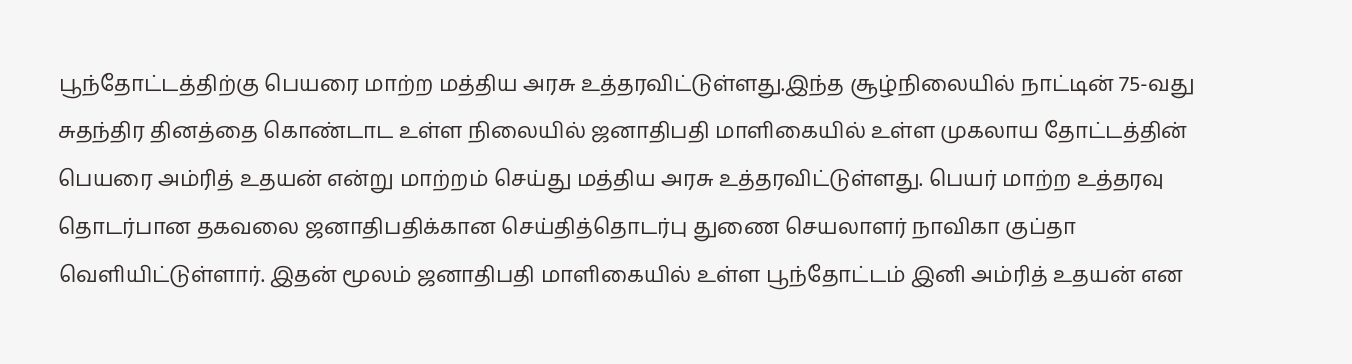பூந்தோட்டத்திற்கு பெயரை மாற்ற மத்திய அரசு உத்தரவிட்டுள்ளது.இந்த சூழ்நிலையில் நாட்டின் 75-வது சுதந்திர தினத்தை கொண்டாட உள்ள நிலையில் ஜனாதிபதி மாளிகையில் உள்ள முகலாய தோட்டத்தின் பெயரை அம்ரித் உதயன் என்று மாற்றம் செய்து மத்திய அரசு உத்தரவிட்டுள்ளது. பெயர் மாற்ற உத்தரவு தொடர்பான தகவலை ஜனாதிபதிக்கான செய்தித்தொடர்பு துணை செயலாளர் நாவிகா குப்தா வெளியிட்டுள்ளார். இதன் மூலம் ஜனாதிபதி மாளிகையில் உள்ள பூந்தோட்டம் இனி அம்ரித் உதயன் என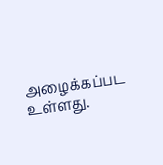அழைக்கப்பட உள்ளது.